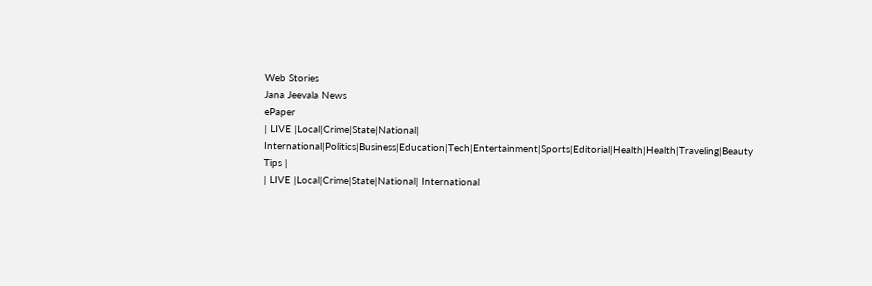Web Stories
Jana Jeevala News
ePaper
| LIVE |Local|Crime|State|National| International|Politics|Business|Education|Tech|Entertainment|Sports|Editorial|Health|Health|Traveling|Beauty Tips |
| LIVE |Local|Crime|State|National| International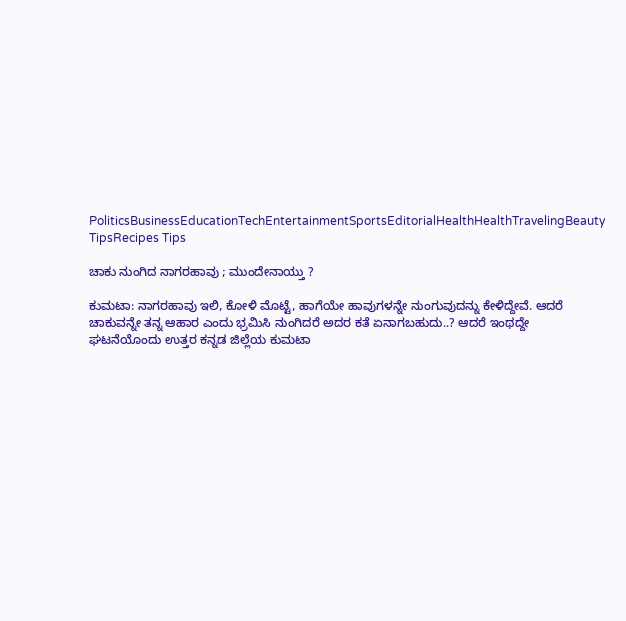PoliticsBusinessEducationTechEntertainmentSportsEditorialHealthHealthTravelingBeauty TipsRecipes Tips

ಚಾಕು ನುಂಗಿದ ನಾಗರಹಾವು ; ಮುಂದೇನಾಯ್ತು ?

ಕುಮಟಾ: ನಾಗರಹಾವು ಇಲಿ, ಕೋಳಿ ಮೊಟ್ಟೆ, ಹಾಗೆಯೇ ಹಾವುಗಳನ್ನೇ ನುಂಗುವುದನ್ನು ಕೇಳಿದ್ದೇವೆ. ಆದರೆ ಚಾಕುವನ್ನೇ ತನ್ನ ಆಹಾರ ಎಂದು ಭ್ರಮಿಸಿ ನುಂಗಿದರೆ ಅದರ ಕತೆ ಏನಾಗಬಹುದು..? ಆದರೆ ಇಂಥದ್ದೇ ಘಟನೆಯೊಂದು ಉತ್ತರ ಕನ್ನಡ ಜಿಲ್ಲೆಯ ಕುಮಟಾ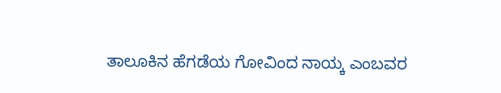ತಾಲೂಕಿನ ಹೆಗಡೆಯ ಗೋವಿಂದ ನಾಯ್ಕ ಎಂಬವರ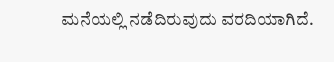ಮನೆಯಲ್ಲಿ ನಡೆದಿರುವುದು ವರದಿಯಾಗಿದೆ.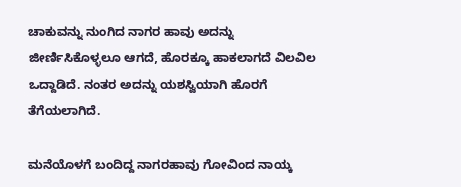ಚಾಕುವನ್ನು ನುಂಗಿದ ನಾಗರ ಹಾವು ಅದನ್ನು ಜೀರ್ಣಿಸಿಕೊಳ್ಳಲೂ ಆಗದೆ, ಹೊರಕ್ಕೂ ಹಾಕಲಾಗದೆ ವಿಲವಿಲ ಒದ್ದಾಡಿದೆ. ನಂತರ ಅದನ್ನು ಯಶಸ್ವಿಯಾಗಿ ಹೊರಗೆ ತೆಗೆಯಲಾಗಿದೆ.

ಮನೆಯೊಳಗೆ ಬಂದಿದ್ದ ನಾಗರಹಾವು ಗೋವಿಂದ ನಾಯ್ಕ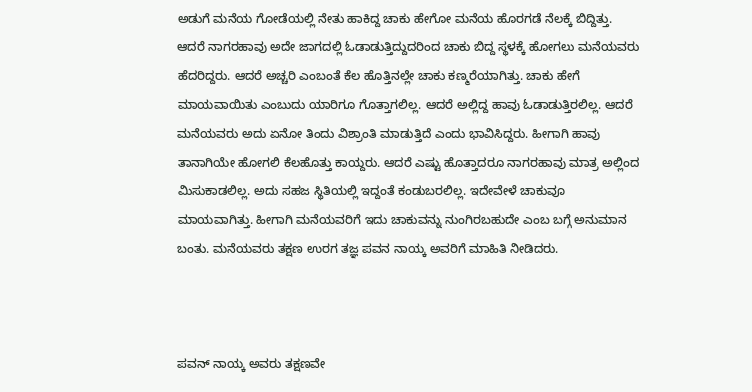ಅಡುಗೆ ಮನೆಯ ಗೋಡೆಯಲ್ಲಿ ನೇತು ಹಾಕಿದ್ದ ಚಾಕು ಹೇಗೋ ಮನೆಯ ಹೊರಗಡೆ ನೆಲಕ್ಕೆ ಬಿದ್ದಿತ್ತು. ಆದರೆ ನಾಗರಹಾವು ಅದೇ ಜಾಗದಲ್ಲಿ ಓಡಾಡುತ್ತಿದ್ದುದರಿಂದ ಚಾಕು ಬಿದ್ದ ಸ್ಥಳಕ್ಕೆ ಹೋಗಲು ಮನೆಯವರು ಹೆದರಿದ್ದರು. ಆದರೆ ಅಚ್ಚರಿ ಎಂಬಂತೆ ಕೆಲ ಹೊತ್ತಿನಲ್ಲೇ ಚಾಕು ಕಣ್ಮರೆಯಾಗಿತ್ತು. ಚಾಕು ಹೇಗೆ ಮಾಯವಾಯಿತು ಎಂಬುದು ಯಾರಿಗೂ ಗೊತ್ತಾಗಲಿಲ್ಲ. ಆದರೆ ಅಲ್ಲಿದ್ದ ಹಾವು ಓಡಾಡುತ್ತಿರಲಿಲ್ಲ. ಆದರೆ ಮನೆಯವರು ಅದು ಏನೋ ತಿಂದು ವಿಶ್ರಾಂತಿ ಮಾಡುತ್ತಿದೆ ಎಂದು ಭಾವಿಸಿದ್ದರು. ಹೀಗಾಗಿ ಹಾವು ತಾನಾಗಿಯೇ ಹೋಗಲಿ ಕೆಲಹೊತ್ತು ಕಾಯ್ದರು. ಆದರೆ ಎಷ್ಟು ಹೊತ್ತಾದರೂ ನಾಗರಹಾವು ಮಾತ್ರ ಅಲ್ಲಿಂದ ಮಿಸುಕಾಡಲಿಲ್ಲ. ಅದು ಸಹಜ ಸ್ಥಿತಿಯಲ್ಲಿ ಇದ್ದಂತೆ ಕಂಡುಬರಲಿಲ್ಲ. ಇದೇವೇಳೆ ಚಾಕುವೂ ಮಾಯವಾಗಿತ್ತು. ಹೀಗಾಗಿ ಮನೆಯವರಿಗೆ ಇದು ಚಾಕುವನ್ನು ನುಂಗಿರಬಹುದೇ ಎಂಬ ಬಗ್ಗೆ ಅನುಮಾನ ಬಂತು. ಮನೆಯವರು ತಕ್ಷಣ ಉರಗ ತಜ್ಞ ಪವನ ನಾಯ್ಕ ಅವರಿಗೆ ಮಾಹಿತಿ ನೀಡಿದರು.



ಪವನ್‌ ನಾಯ್ಕ ಅವರು ತಕ್ಷಣವೇ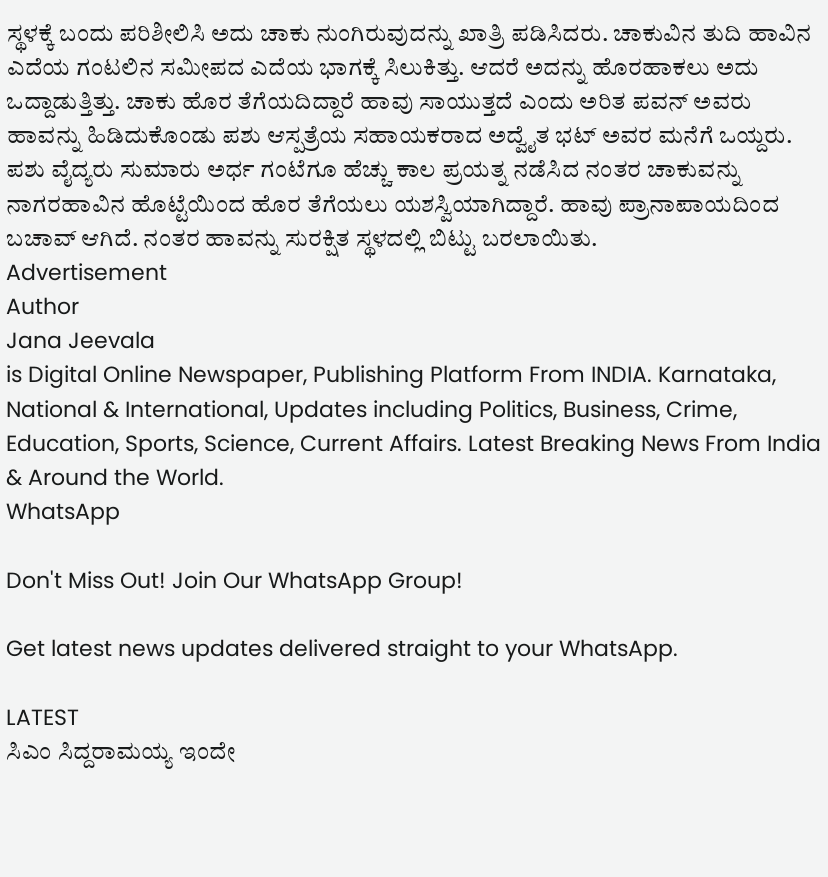ಸ್ಥಳಕ್ಕೆ ಬಂದು ಪರಿಶೀಲಿಸಿ ಅದು ಚಾಕು ನುಂಗಿರುವುದನ್ನು ಖಾತ್ರಿ ಪಡಿಸಿದರು. ಚಾಕುವಿನ ತುದಿ ಹಾವಿನ ಎದೆಯ ಗಂಟಲಿನ ಸಮೀಪದ ಎದೆಯ ಭಾಗಕ್ಕೆ ಸಿಲುಕಿತ್ತು. ಆದರೆ ಅದನ್ನು ಹೊರಹಾಕಲು ಅದು ಒದ್ದಾಡುತ್ತಿತ್ತು. ಚಾಕು ಹೊರ ತೆಗೆಯದಿದ್ದಾರೆ ಹಾವು ಸಾಯುತ್ತದೆ ಎಂದು ಅರಿತ ಪವನ್‌ ಅವರು ಹಾವನ್ನು ಹಿಡಿದುಕೊಂಡು ಪಶು ಆಸ್ಪತ್ರೆಯ ಸಹಾಯಕರಾದ ಅದ್ವೈತ ಭಟ್ ಅವರ ಮನೆಗೆ ಒಯ್ದರು. ಪಶು ವೈದ್ಯರು ಸುಮಾರು ಅರ್ಧ ಗಂಟೆಗೂ ಹೆಚ್ಚು ಕಾಲ ಪ್ರಯತ್ನ ನಡೆಸಿದ ನಂತರ ಚಾಕುವನ್ನು ನಾಗರಹಾವಿನ ಹೊಟ್ಟೆಯಿಂದ ಹೊರ ತೆಗೆಯಲು ಯಶಸ್ವಿಯಾಗಿದ್ದಾರೆ. ಹಾವು ಪ್ರಾನಾಪಾಯದಿಂದ ಬಚಾವ್‌ ಆಗಿದೆ. ನಂತರ ಹಾವನ್ನು ಸುರಕ್ಷಿತ ಸ್ಥಳದಲ್ಲಿ ಬಿಟ್ಟು ಬರಲಾಯಿತು.
Advertisement
Author
Jana Jeevala
is Digital Online Newspaper, Publishing Platform From INDIA. Karnataka, National & International, Updates including Politics, Business, Crime, Education, Sports, Science, Current Affairs. Latest Breaking News From India & Around the World.
WhatsApp

Don't Miss Out! Join Our WhatsApp Group!

Get latest news updates delivered straight to your WhatsApp.

LATEST
ಸಿಎಂ ಸಿದ್ದರಾಮಯ್ಯ ಇಂದೇ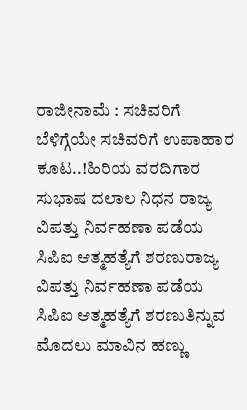ರಾಜೀನಾಮೆ : ಸಚಿವರಿಗೆ ಬೆಳಿಗ್ಗೆಯೇ ಸಚಿವರಿಗೆ ಉಪಾಹಾರ ಕೂಟ..!ಹಿರಿಯ ವರದಿಗಾರ ಸುಭಾಷ ದಲಾಲ ನಿಧನ ರಾಜ್ಯ ವಿಪತ್ತು ನಿರ್ವಹಣಾ ಪಡೆಯ ಸಿಪಿಐ ಆತ್ಮಹತ್ಯೆಗೆ ಶರಣುರಾಜ್ಯ ವಿಪತ್ತು ನಿರ್ವಹಣಾ ಪಡೆಯ ಸಿಪಿಐ ಆತ್ಮಹತ್ಯೆಗೆ ಶರಣುತಿನ್ನುವ ಮೊದಲು ಮಾವಿನ ಹಣ್ಣು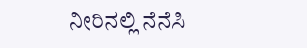ನೀರಿನಲ್ಲಿ ನೆನೆಸಿ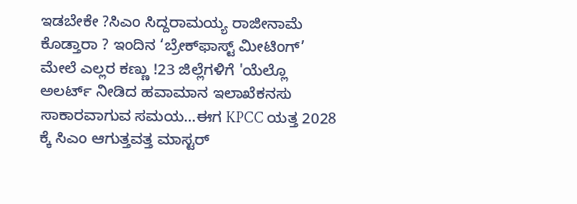ಇಡಬೇಕೇ ?ಸಿಎಂ ಸಿದ್ದರಾಮಯ್ಯ ರಾಜೀನಾಮೆ ಕೊಡ್ತಾರಾ ? ಇಂದಿನ ‘ಬ್ರೇಕ್‌ಫಾಸ್ಟ್ ಮೀಟಿಂಗ್’ ಮೇಲೆ ಎಲ್ಲರ ಕಣ್ಣು !23 ಜಿಲ್ಲೆಗಳಿಗೆ 'ಯೆಲ್ಲೊ ಅಲರ್ಟ್ ನೀಡಿದ ಹವಾಮಾನ ಇಲಾಖೆಕನಸು ಸಾಕಾರವಾಗುವ ಸಮಯ...ಈಗ KPCC ಯತ್ತ 2028 ಕ್ಕೆ ಸಿಎಂ ಆಗುತ್ತವತ್ತ ಮಾಸ್ಟರ್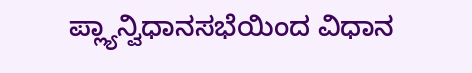ಪ್ಲ್ಯಾನ್ವಿಧಾನಸಭೆಯಿಂದ ವಿಧಾನ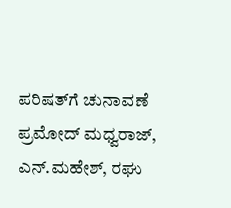ಪರಿಷತ್‌ಗೆ ಚುನಾವಣೆ ಪ್ರಮೋದ್ ಮಧ್ವರಾಜ್, ಎನ್.ಮಹೇಶ್‌, ರಘು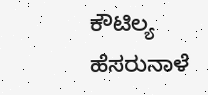ಕೌಟಿಲ್ಯ ಹೆಸರುನಾಳೆ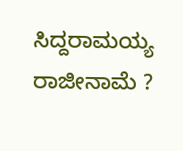ಸಿದ್ದರಾಮಯ್ಯ ರಾಜೀನಾಮೆ ?